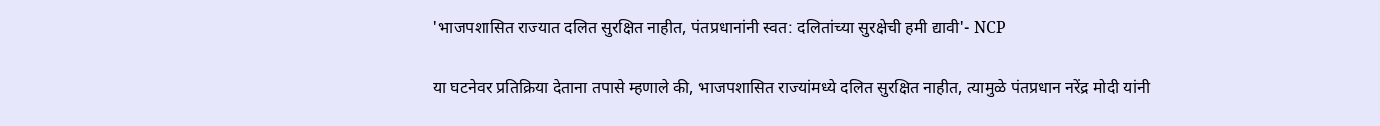'भाजपशासित राज्यात दलित सुरक्षित नाहीत, पंतप्रधानांनी स्वत: दलितांच्या सुरक्षेची हमी द्यावी'- NCP

या घटनेवर प्रतिक्रिया देताना तपासे म्हणाले की, भाजपशासित राज्यांमध्ये दलित सुरक्षित नाहीत, त्यामुळे पंतप्रधान नरेंद्र मोदी यांनी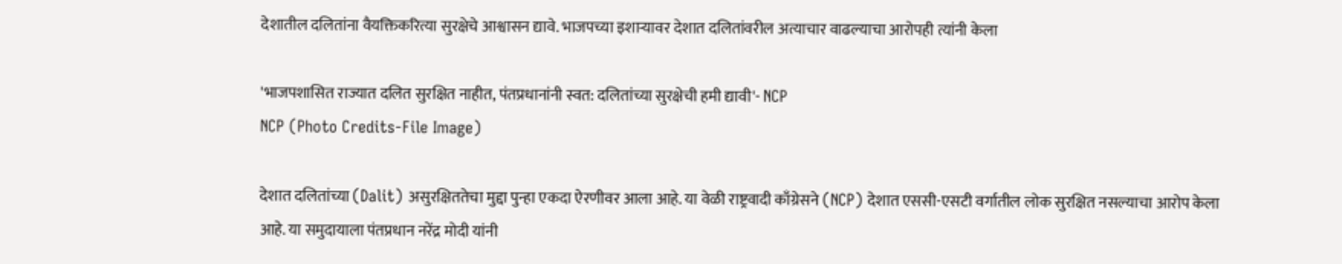देशातील दलितांना वैयक्तिकरित्या सुरक्षेचे आश्वासन द्यावे. भाजपच्या इशाऱ्यावर देशात दलितांवरील अत्याचार वाढल्याचा आरोपही त्यांनी केला

'भाजपशासित राज्यात दलित सुरक्षित नाहीत, पंतप्रधानांनी स्वत: दलितांच्या सुरक्षेची हमी द्यावी'- NCP
NCP (Photo Credits-File Image)

देशात दलितांच्या (Dalit) असुरक्षिततेचा मुद्दा पुन्हा एकदा ऐरणीवर आला आहे. या वेळी राष्ट्रवादी काँग्रेसने (NCP) देशात एससी-एसटी वर्गातील लोक सुरक्षित नसल्याचा आरोप केला आहे. या समुदायाला पंतप्रधान नरेंद्र मोदी यांनी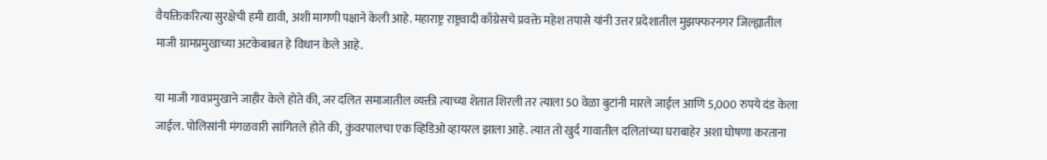वैयक्तिकरित्या सुरक्षेची हमी द्यावी, अशी मागणी पक्षाने केली आहे. महाराष्ट्र राष्ट्रवादी काँग्रेसचे प्रवक्ते महेश तपासे यांनी उत्तर प्रदेशातील मुझफ्फरनगर जिल्ह्यातील माजी ग्रामप्रमुखाच्या अटकेबाबत हे विधान केले आहे.

या माजी गावप्रमुखाने जाहीर केले होते की, जर दलित समाजातील व्यक्ती त्याच्या शेतात शिरली तर त्याला 50 वेळा बुटांनी मारले जाईल आणि 5,000 रुपये दंड केला जाईल. पोलिसांनी मंगळवारी सांगितले होते की, कुंवरपालचा एक व्हिडिओ व्हायरल झाला आहे. त्यात तो खुर्द गावातील दलितांच्या घराबाहेर अशा घोषणा करताना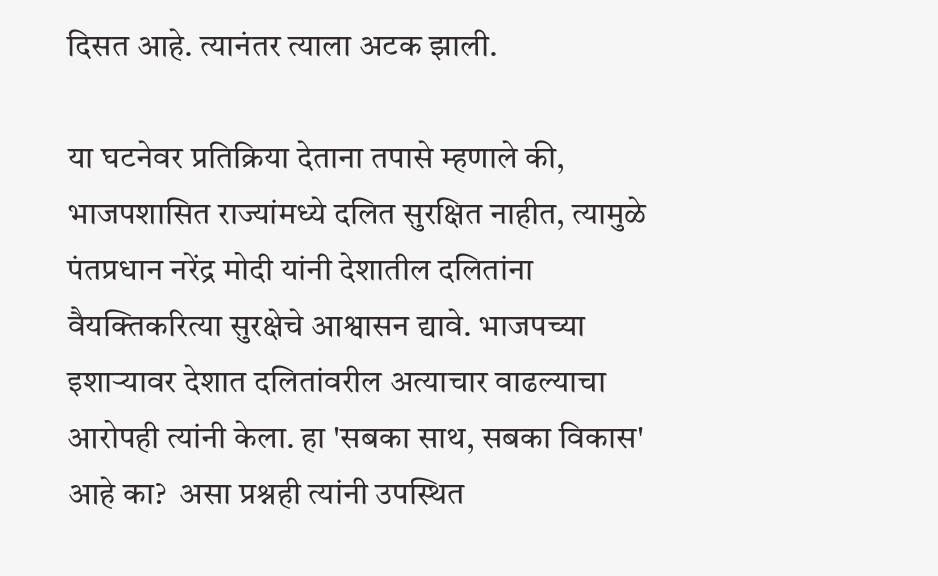दिसत आहे. त्यानंतर त्याला अटक झाली.

या घटनेवर प्रतिक्रिया देताना तपासे म्हणाले की, भाजपशासित राज्यांमध्ये दलित सुरक्षित नाहीत, त्यामुळे पंतप्रधान नरेंद्र मोदी यांनी देशातील दलितांना वैयक्तिकरित्या सुरक्षेचे आश्वासन द्यावे. भाजपच्या इशाऱ्यावर देशात दलितांवरील अत्याचार वाढल्याचा आरोपही त्यांनी केला. हा 'सबका साथ, सबका विकास' आहे का?  असा प्रश्नही त्यांनी उपस्थित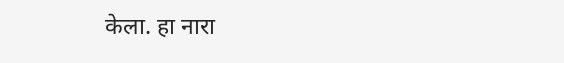केला. हा नारा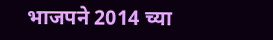भाजपने 2014 च्या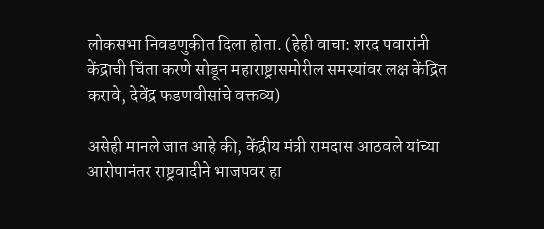लोकसभा निवडणुकीत दिला होता. (हेही वाचा: शरद पवारांनी केंद्राची चिंता करणे सोडून महाराष्ट्रासमोरील समस्यांवर लक्ष केंद्रित करावे, देवेंद्र फडणवीसांचे वक्तव्य)

असेही मानले जात आहे की, केंद्रीय मंत्री रामदास आठवले यांच्या आरोपानंतर राष्ट्रवादीने भाजपवर हा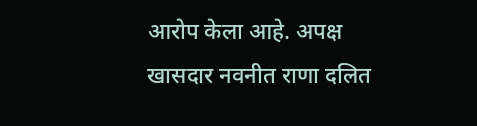आरोप केला आहे. अपक्ष खासदार नवनीत राणा दलित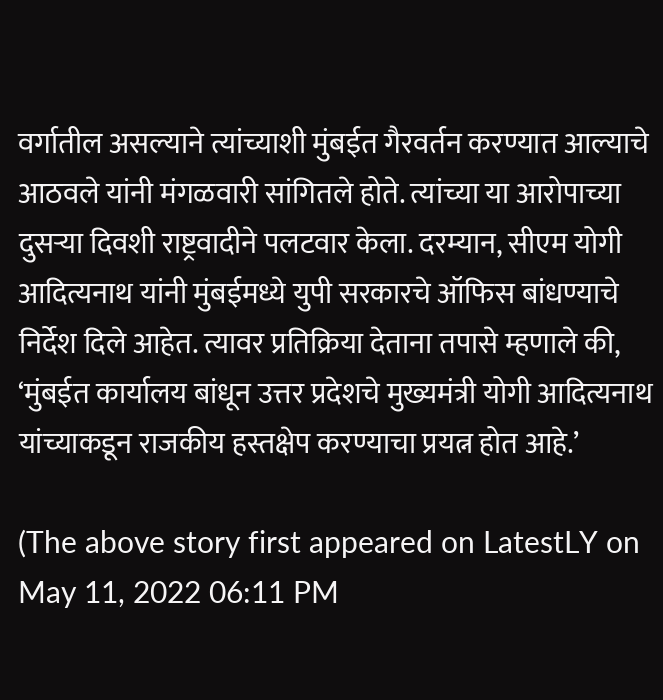वर्गातील असल्याने त्यांच्याशी मुंबईत गैरवर्तन करण्यात आल्याचे आठवले यांनी मंगळवारी सांगितले होते. त्यांच्या या आरोपाच्या दुसऱ्या दिवशी राष्ट्रवादीने पलटवार केला. दरम्यान, सीएम योगी आदित्यनाथ यांनी मुंबईमध्ये युपी सरकारचे ऑफिस बांधण्याचे निर्देश दिले आहेत. त्यावर प्रतिक्रिया देताना तपासे म्हणाले की, ‘मुंबईत कार्यालय बांधून उत्तर प्रदेशचे मुख्यमंत्री योगी आदित्यनाथ यांच्याकडून राजकीय हस्तक्षेप करण्याचा प्रयत्न होत आहे.’

(The above story first appeared on LatestLY on May 11, 2022 06:11 PM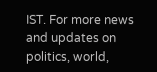IST. For more news and updates on politics, world,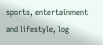sports, entertainment and lifestyle, log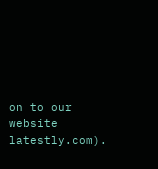on to our website latestly.com).